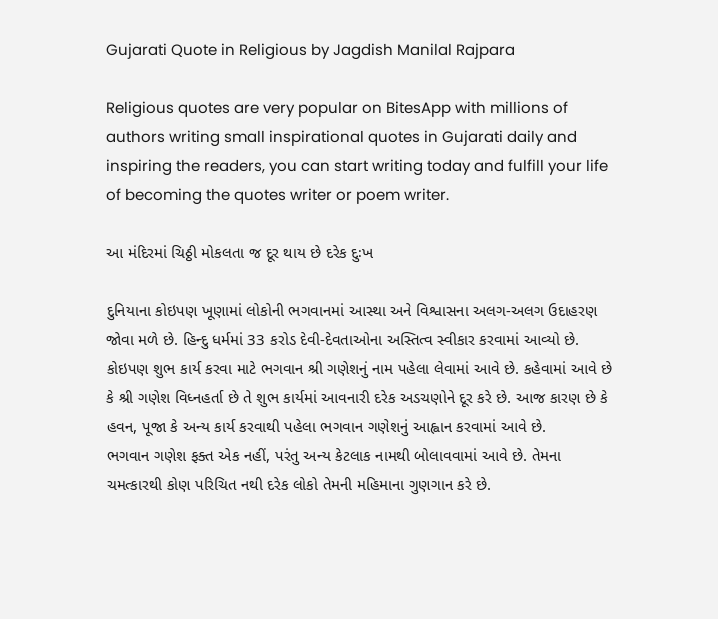Gujarati Quote in Religious by Jagdish Manilal Rajpara

Religious quotes are very popular on BitesApp with millions of authors writing small inspirational quotes in Gujarati daily and inspiring the readers, you can start writing today and fulfill your life of becoming the quotes writer or poem writer.

આ મંદિરમાં ચિઠ્ઠી મોકલતા જ દૂર થાય છે દરેક દુઃખ

દુનિયાના કોઇપણ ખૂણામાં લોકોની ભગવાનમાં આસ્થા અને વિશ્વાસના અલગ-અલગ ઉદાહરણ જોવા મળે છે. હિન્દુ ધર્મમાં 33 કરોડ દેવી-દેવતાઓના અસ્તિત્વ સ્વીકાર કરવામાં આવ્યો છે. કોઇપણ શુભ કાર્ય કરવા માટે ભગવાન શ્રી ગણેશનું નામ પહેલા લેવામાં આવે છે. કહેવામાં આવે છે કે શ્રી ગણેશ વિધ્નહર્તા છે તે શુભ કાર્યમાં આવનારી દરેક અડચણોને દૂર કરે છે. આજ કારણ છે કે હવન, પૂજા કે અન્ય કાર્ય કરવાથી પહેલા ભગવાન ગણેશનું આહ્વાન કરવામાં આવે છે.
ભગવાન ગણેશ ફક્ત એક નહીં, પરંતુ અન્ય કેટલાક નામથી બોલાવવામાં આવે છે. તેમના ચમત્કારથી કોણ પરિચિત નથી દરેક લોકો તેમની મહિમાના ગુણગાન કરે છે.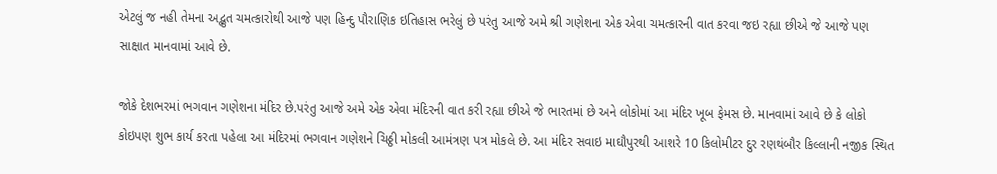એટલું જ નહી તેમના અદ્ભુત ચમત્કારોથી આજે પણ હિન્દુ પૌરાણિક ઇતિહાસ ભરેલું છે પરંતુ આજે અમે શ્રી ગણેશના એક એવા ચમત્કારની વાત કરવા જઇ રહ્યા છીએ જે આજે પણ સાક્ષાત માનવામાં આવે છે.

જોકે દેશભરમાં ભગવાન ગણેશના મંદિર છે.પરંતુ આજે અમે એક એવા મંદિરની વાત કરી રહ્યા છીએ જે ભારતમાં છે અને લોકોમાં આ મંદિર ખૂબ ફેમસ છે. માનવામાં આવે છે કે લોકો કોઇપણ શુભ કાર્ય કરતા પહેલા આ મંદિરમાં ભગવાન ગણેશને ચિઠ્ઠી મોકલી આમંત્રણ પત્ર મોકલે છે. આ મંદિર સવાઇ માઘૌપુરથી આશરે 10 કિલોમીટર દુર રણથંબૌર કિલ્લાની નજીક સ્થિત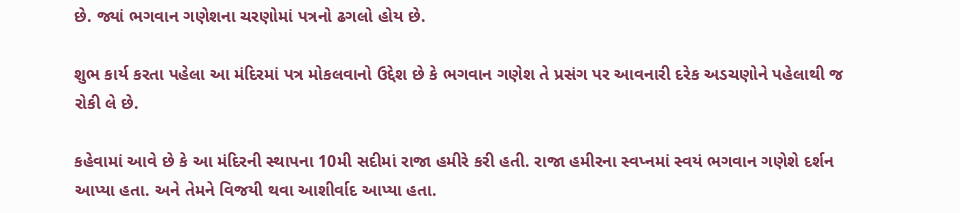છે. જ્યાં ભગવાન ગણેશના ચરણોમાં પત્રનો ઢગલો હોય છે.

શુભ કાર્ય કરતા પહેલા આ મંદિરમાં પત્ર મોકલવાનો ઉદ્દેશ છે કે ભગવાન ગણેશ તે પ્રસંગ પર આવનારી દરેક અડચણોને પહેલાથી જ રોકી લે છે.

કહેવામાં આવે છે કે આ મંદિરની સ્થાપના 10મી સદીમાં રાજા હમીરે કરી હતી. રાજા હમીરના સ્વપ્નમાં સ્વયં ભગવાન ગણેશે દર્શન આપ્યા હતા. અને તેમને વિજયી થવા આશીર્વાદ આપ્યા હતા.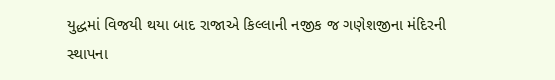યુદ્ધમાં વિજયી થયા બાદ રાજાએ કિલ્લાની નજીક જ ગણેશજીના મંદિરની સ્થાપના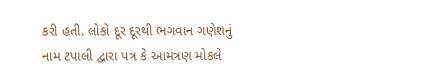કરી હતી. લોકો દૂર દૂરથી ભગવાન ગણેશનું નામ ટપાલી દ્વારા પત્ર કે આમંત્રણ મોકલે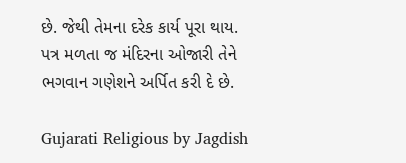છે. જેથી તેમના દરેક કાર્ય પૂરા થાય. પત્ર મળતા જ મંદિરના ઓજારી તેને ભગવાન ગણેશને અર્પિત કરી દે છે.

Gujarati Religious by Jagdish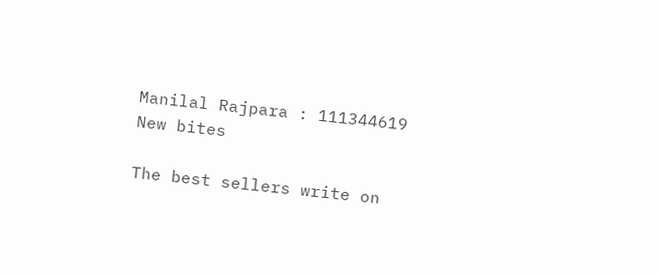Manilal Rajpara : 111344619
New bites

The best sellers write on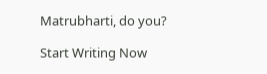Matrubharti, do you?

Start Writing Now